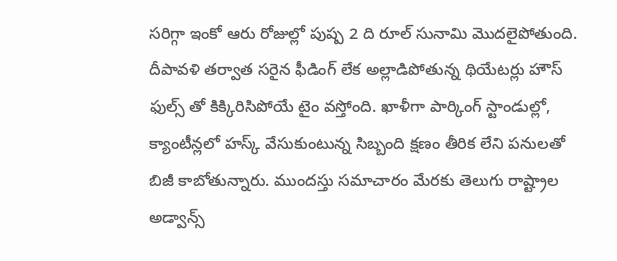సరిగ్గా ఇంకో ఆరు రోజుల్లో పుష్ప 2 ది రూల్ సునామి మొదలైపోతుంది. దీపావళి తర్వాత సరైన ఫీడింగ్ లేక అల్లాడిపోతున్న థియేటర్లు హౌస్ ఫుల్స్ తో కిక్కిరిసిపోయే టైం వస్తోంది. ఖాళీగా పార్కింగ్ స్టాండుల్లో, క్యాంటీన్లలో హస్క్ వేసుకుంటున్న సిబ్బంది క్షణం తీరిక లేని పనులతో బిజీ కాబోతున్నారు. ముందస్తు సమాచారం మేరకు తెలుగు రాష్ట్రాల అడ్వాన్స్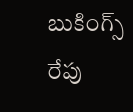బుకింగ్స్ రేపు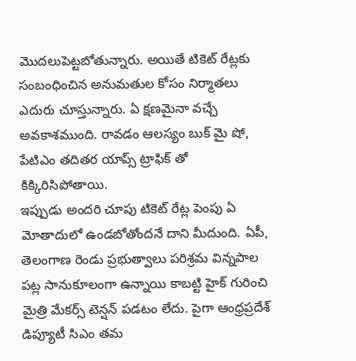మొదలుపెట్టబోతున్నారు. అయితే టికెట్ రేట్లకు సంబంధించిన అనుమతుల కోసం నిర్మాతలు ఎదురు చూస్తున్నారు. ఏ క్షణమైనా వచ్చే అవకాశముంది. రావడం ఆలస్యం బుక్ మై షో, పేటిఎం తదితర యాప్స్ ట్రాఫిక్ తో కిక్కిరిసిపోతాయి.
ఇప్పుడు అందరి చూపు టికెట్ రేట్ల పెంపు ఏ మోతాదులో ఉండబోతోందనే దాని మీదుంది. ఏపీ, తెలంగాణ రెండు ప్రభుత్వాలు పరిశ్రమ విన్నపాల పట్ల సానుకూలంగా ఉన్నాయి కాబట్టి హైక్ గురించి మైత్రి మేకర్స్ టెన్షన్ పడటం లేదు. పైగా ఆంధ్రప్రదేశ్ డిప్యూటీ సిఎం తమ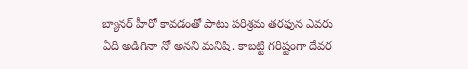బ్యానర్ హీరో కావడంతో పాటు పరిశ్రమ తరఫున ఎవరు ఏది అడిగినా నో అనని మనిషి. కాబట్టి గరిష్టంగా దేవర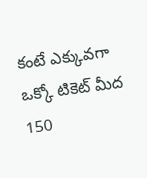కంటే ఎక్కువగా ఒక్కో టికెట్ మీద 150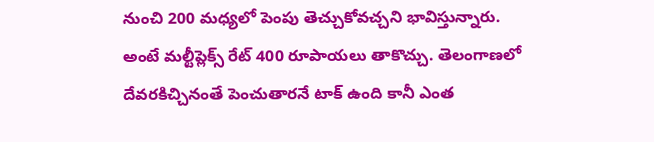నుంచి 200 మధ్యలో పెంపు తెచ్చుకోవచ్చని భావిస్తున్నారు. అంటే మల్టీప్లెక్స్ రేట్ 400 రూపాయలు తాకొచ్చు. తెలంగాణలో దేవరకిచ్చినంతే పెంచుతారనే టాక్ ఉంది కానీ ఎంత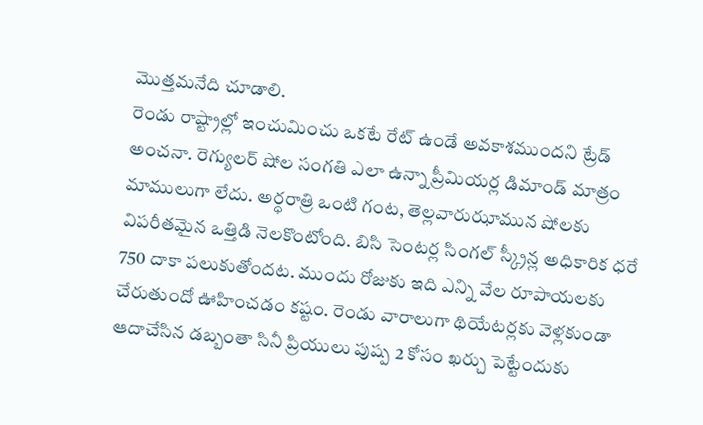మొత్తమనేది చూడాలి.
రెండు రాష్ట్రాల్లో ఇంచుమించు ఒకటే రేట్ ఉండే అవకాశముందని ట్రేడ్ అంచనా. రెగ్యులర్ షోల సంగతి ఎలా ఉన్నా ప్రీమియర్ల డిమాండ్ మాత్రం మాములుగా లేదు. అర్ధరాత్రి ఒంటి గంట, తెల్లవారుఝామున షోలకు విపరీతమైన ఒత్తిడి నెలకొంటోంది. బిసి సెంటర్ల సింగల్ స్క్రీన్ల అధికారిక ధరే 750 దాకా పలుకుతోందట. ముందు రోజుకు ఇది ఎన్ని వేల రూపాయలకు చేరుతుందో ఊహించడం కష్టం. రెండు వారాలుగా థియేటర్లకు వెళ్లకుండా ఆదాచేసిన డబ్బంతా సినీ ప్రియులు పుష్ప 2 కోసం ఖర్చు పెట్టేందుకు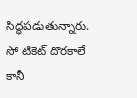సిద్ధపడుతున్నారు. సో టికెట్ దొరకాలే కానీ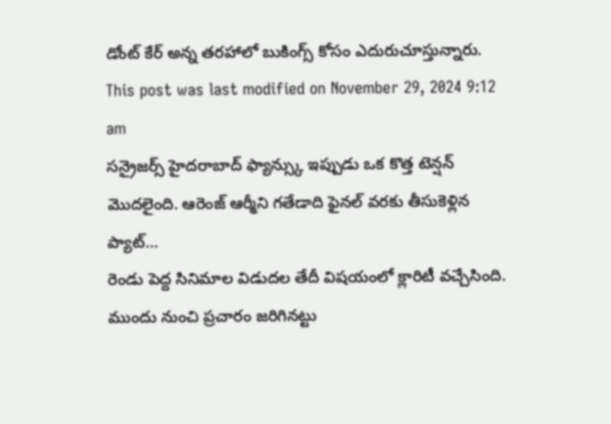డోంట్ కేర్ అన్న తరహాలో బుకింగ్స్ కోసం ఎదురుచూస్తున్నారు.
This post was last modified on November 29, 2024 9:12 am
సన్రైజర్స్ హైదరాబాద్ ఫ్యాన్స్కు ఇప్పుడు ఒక కొత్త టెన్షన్ మొదలైంది. ఆరెంజ్ ఆర్మీని గతేడాది ఫైనల్ వరకు తీసుకెళ్లిన ప్యాట్…
రెండు పెద్ద సినిమాల విడుదల తేదీ విషయంలో క్లారిటీ వచ్చేసింది. ముందు నుంచి ప్రచారం జరిగినట్టు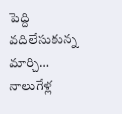పెద్ది వదిలేసుకున్న మార్చి…
నాలుగేళ్ల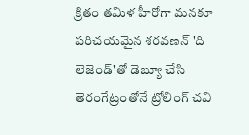క్రితం తమిళ హీరోగా మనకూ పరిచయమైన శరవణన్ 'ది లెజెండ్'తో డెబ్యూ చేసి తెరంగేట్రంతోనే ట్రోలింగ్ చవి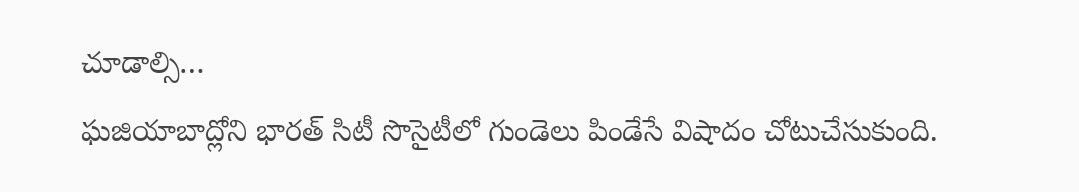చూడాల్సి…
ఘజియాబాద్లోని భారత్ సిటీ సొసైటీలో గుండెలు పిండేసే విషాదం చోటుచేసుకుంది.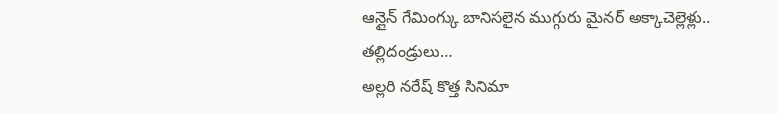ఆన్లైన్ గేమింగ్కు బానిసలైన ముగ్గురు మైనర్ అక్కాచెల్లెళ్లు.. తల్లిదండ్రులు…
అల్లరి నరేష్ కొత్త సినిమా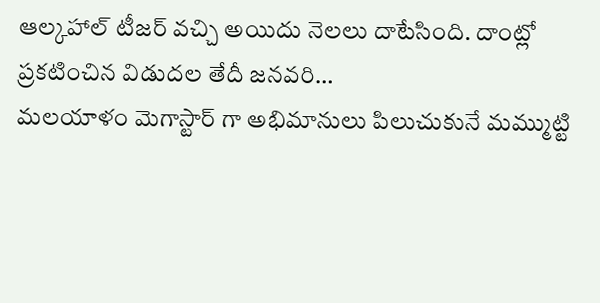ఆల్కహాల్ టీజర్ వచ్చి అయిదు నెలలు దాటేసింది. దాంట్లో ప్రకటించిన విడుదల తేదీ జనవరి…
మలయాళం మెగాస్టార్ గా అభిమానులు పిలుచుకునే మమ్ముట్టి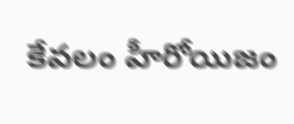కేవలం హీరోయిజం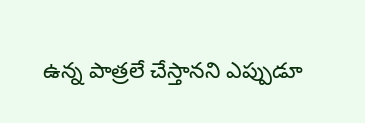ఉన్న పాత్రలే చేస్తానని ఎప్పుడూ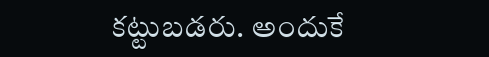కట్టుబడరు. అందుకే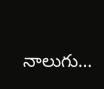నాలుగు…